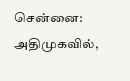சென்னை: அதிமுகவில்,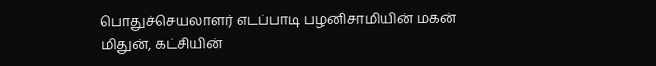பொதுச்செயலாளர் எடப்பாடி பழனிசாமியின் மகன் மிதுன், கட்சியின்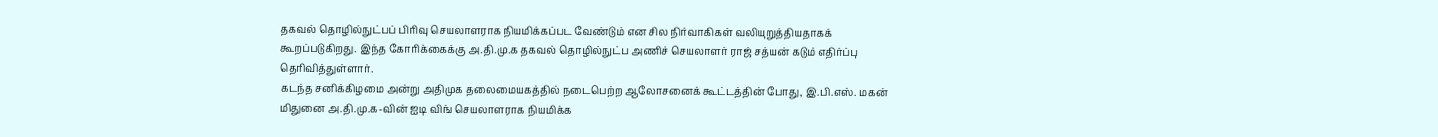தகவல் தொழில்நுட்பப் பிரிவு செயலாளராக நியமிக்கப்பட வேண்டும் என சில நிர்வாகிகள் வலியுறுத்தியதாகக் கூறப்படுகிறது. இந்த கோரிக்கைக்கு அ.தி.மு.க தகவல் தொழில்நுட்ப அணிச் செயலாளர் ராஜ் சத்யன் கடும் எதிர்ப்பு தெரிவித்துள்ளார்.
கடந்த சனிக்கிழமை அன்று அதிமுக தலைமையகத்தில் நடைபெற்ற ஆலோசனைக் கூட்டத்தின் போது, இ.பி.எஸ். மகன் மிதுனை அ.தி.மு.க-வின் ஐடி விங் செயலாளராக நியமிக்க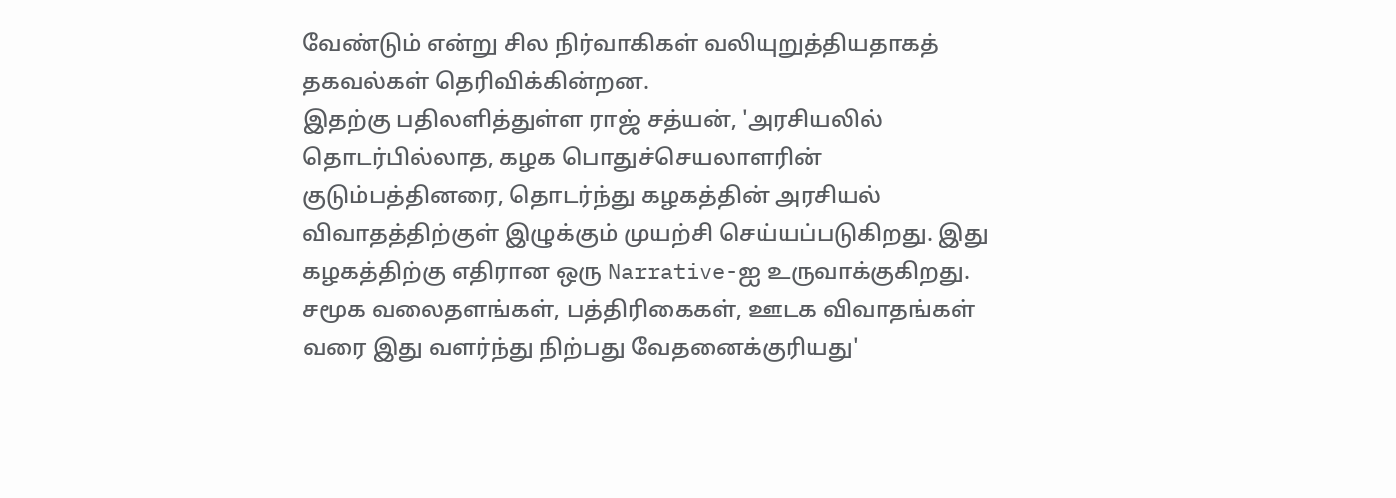வேண்டும் என்று சில நிர்வாகிகள் வலியுறுத்தியதாகத் தகவல்கள் தெரிவிக்கின்றன.
இதற்கு பதிலளித்துள்ள ராஜ் சத்யன், 'அரசியலில் தொடர்பில்லாத, கழக பொதுச்செயலாளரின் குடும்பத்தினரை, தொடர்ந்து கழகத்தின் அரசியல் விவாதத்திற்குள் இழுக்கும் முயற்சி செய்யப்படுகிறது. இது கழகத்திற்கு எதிரான ஒரு Narrative-ஐ உருவாக்குகிறது. சமூக வலைதளங்கள், பத்திரிகைகள், ஊடக விவாதங்கள் வரை இது வளர்ந்து நிற்பது வேதனைக்குரியது'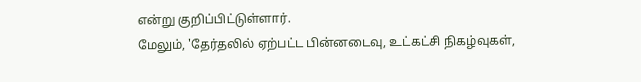என்று குறிப்பிட்டுள்ளார்.
மேலும், 'தேர்தலில் ஏற்பட்ட பின்னடைவு, உட்கட்சி நிகழ்வுகள்,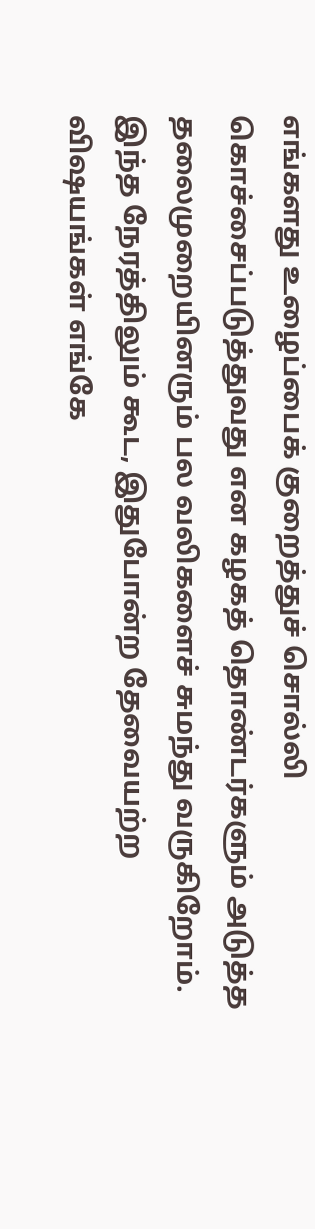எங்களது உழைப்பைக் குறைத்துச் சொல்லி கொச்சைப்படுத்துவது என கழகத் தொண்டர்களும் அடுத்த தலைமுறையினரும் பல வலிகளைச் சுமந்து வருகிறோம். இந்த நேரத்திலும் கூட, இதுபோன்ற தேவையற்ற விஷயங்கள் எங்கே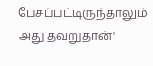பேசப்பட்டிருந்தாலும் அது தவறுதான்'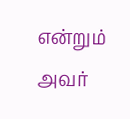என்றும் அவர்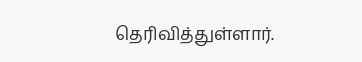தெரிவித்துள்ளார்.